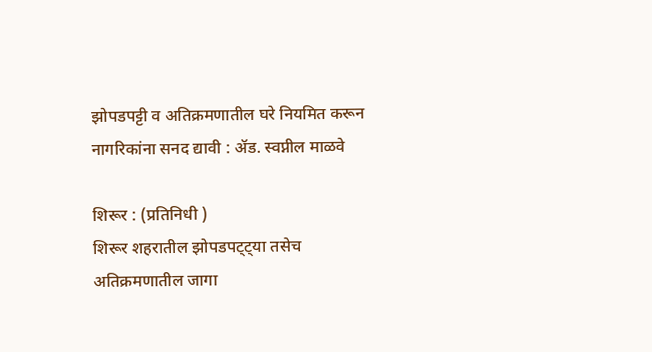झोपडपट्टी व अतिक्रमणातील घरे नियमित करून नागरिकांना सनद द्यावी : ॲड. स्वप्नील माळवे

शिरूर : (प्रतिनिधी )
शिरूर शहरातील झोपडपट्ट्या तसेच अतिक्रमणातील जागा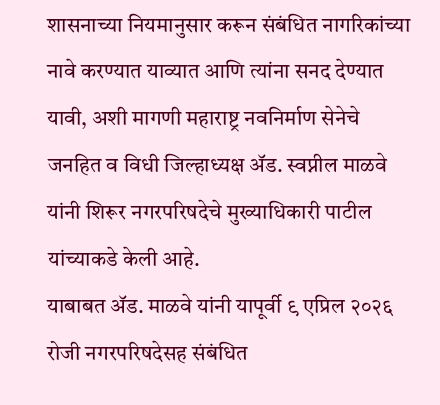शासनाच्या नियमानुसार करून संबंधित नागरिकांच्या नावे करण्यात याव्यात आणि त्यांना सनद देण्यात यावी, अशी मागणी महाराष्ट्र नवनिर्माण सेनेचे जनहित व विधी जिल्हाध्यक्ष ॲड. स्वप्नील माळवे यांनी शिरूर नगरपरिषदेचे मुख्याधिकारी पाटील यांच्याकडे केली आहे.
याबाबत ॲड. माळवे यांनी यापूर्वी ९ एप्रिल २०२६ रोजी नगरपरिषदेसह संबंधित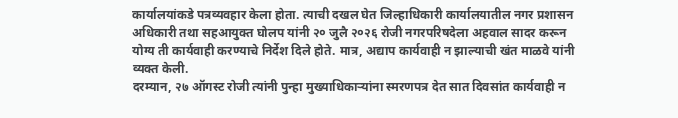कार्यालयांकडे पत्रव्यवहार केला होता. त्याची दखल घेत जिल्हाधिकारी कार्यालयातील नगर प्रशासन अधिकारी तथा सहआयुक्त घोलप यांनी २० जुलै २०२६ रोजी नगरपरिषदेला अहवाल सादर करून योग्य ती कार्यवाही करण्याचे निर्देश दिले होते. मात्र, अद्याप कार्यवाही न झाल्याची खंत माळवे यांनी व्यक्त केली.
दरम्यान, २७ ऑगस्ट रोजी त्यांनी पुन्हा मुख्याधिकाऱ्यांना स्मरणपत्र देत सात दिवसांत कार्यवाही न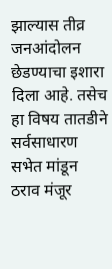झाल्यास तीव्र जनआंदोलन छेडण्याचा इशारा दिला आहे. तसेच हा विषय तातडीने सर्वसाधारण सभेत मांडून ठराव मंजूर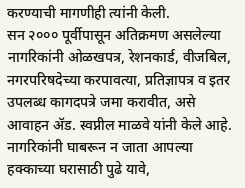करण्याची मागणीही त्यांनी केली.
सन २००० पूर्वीपासून अतिक्रमण असलेल्या नागरिकांनी ओळखपत्र, रेशनकार्ड, वीजबिल, नगरपरिषदेच्या करपावत्या, प्रतिज्ञापत्र व इतर उपलब्ध कागदपत्रे जमा करावीत, असे आवाहन ॲड. स्वप्नील माळवे यांनी केले आहे. नागरिकांनी घाबरून न जाता आपल्या हक्काच्या घरासाठी पुढे यावे,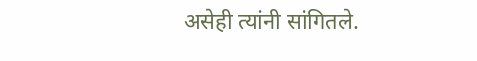असेही त्यांनी सांगितले.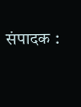संपादक :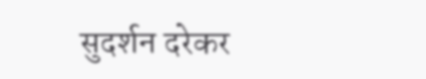सुदर्शन दरेकर